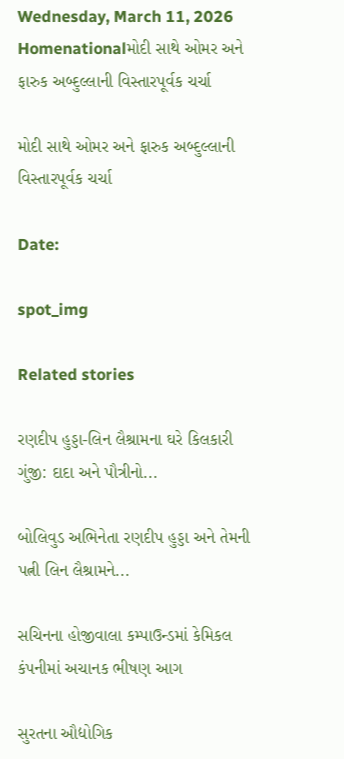Wednesday, March 11, 2026
Homenationalમોદી સાથે ઓમર અને ફારુક અબ્દુલ્લાની વિસ્તારપૂર્વક ચર્ચા

મોદી સાથે ઓમર અને ફારુક અબ્દુલ્લાની વિસ્તારપૂર્વક ચર્ચા

Date:

spot_img

Related stories

રણદીપ હુડ્ડા-લિન લૈશ્રામના ઘરે કિલકારી ગુંજી: દાદા અને પૌત્રીનો...

બોલિવુડ અભિનેતા રણદીપ હુડ્ડા અને તેમની પત્ની લિન લૈશ્રામને...

સચિનના હોજીવાલા કમ્પાઉન્ડમાં કેમિકલ કંપનીમાં અચાનક ભીષણ આગ

સુરતના ઔદ્યોગિક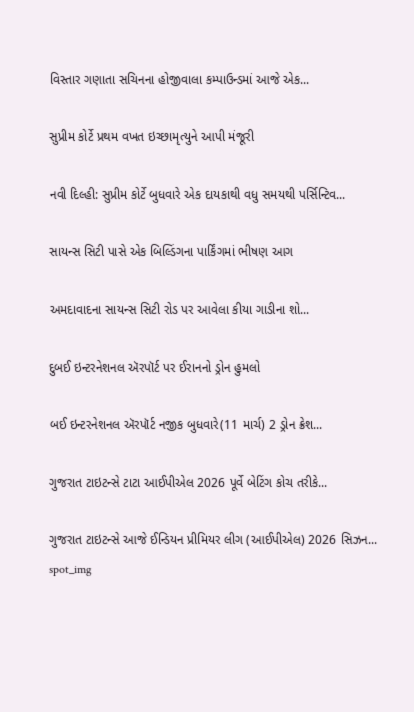વિસ્તાર ગણાતા સચિનના હોજીવાલા કમ્પાઉન્ડમાં આજે એક...

સુપ્રીમ કોર્ટે પ્રથમ વખત ઇચ્છામૃત્યુને આપી મંજૂરી

નવી દિલ્હી: સુપ્રીમ કોર્ટે બુધવારે એક દાયકાથી વધુ સમયથી પર્સિન્ટિવ...

સાયન્સ સિટી પાસે એક બિલ્ડિંગના પાર્કિંગમાં ભીષણ આગ

અમદાવાદના સાયન્સ સિટી રોડ પર આવેલા કીયા ગાડીના શો...

દુબઈ ઇન્ટરનેશનલ ઍરપૉર્ટ પર ઈરાનનો ડ્રોન હુમલો

બઈ ઇન્ટરનેશનલ ઍરપૉર્ટ નજીક બુધવારે(11 માર્ચ) 2 ડ્રોન ક્રેશ...

ગુજરાત ટાઇટન્સે ટાટા આઈપીએલ 2026 પૂર્વે બેટિંગ કોચ તરીકે...

ગુજરાત ટાઇટન્સે આજે ઈન્ડિયન પ્રીમિયર લીગ (આઈપીએલ) 2026 સિઝન...
spot_img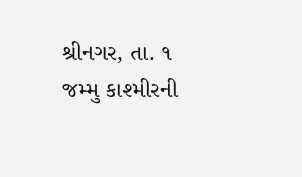શ્રીનગર, તા. ૧
જમ્મુ કાશ્મીરની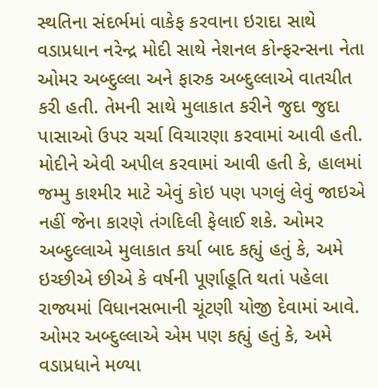સ્થતિના સંદર્ભમાં વાકેફ કરવાના ઇરાદા સાથે વડાપ્રધાન નરેન્દ્ર મોદી સાથે નેશનલ કોન્ફરન્સના નેતા ઓમર અબ્દુલ્લા અને ફારુક અબ્દુલ્લાએ વાતચીત કરી હતી. તેમની સાથે મુલાકાત કરીને જુદા જુદા પાસાઓ ઉપર ચર્ચા વિચારણા કરવામાં આવી હતી. મોદીને એવી અપીલ કરવામાં આવી હતી કે, હાલમાં જમ્મુ કાશ્મીર માટે એવું કોઇ પણ પગલું લેવું જાઇએ નહીં જેના કારણે તંગદિલી ફેલાઈ શકે. ઓમર અબ્દુલ્લાએ મુલાકાત કર્યા બાદ કહ્યું હતું કે, અમે ઇચ્છીએ છીએ કે વર્ષની પૂર્ણાહૂતિ થતાં પહેલા રાજ્યમાં વિધાનસભાની ચૂંટણી યોજી દેવામાં આવે. ઓમર અબ્દુલ્લાએ એમ પણ કહ્યું હતું કે, અમે વડાપ્રધાને મળ્યા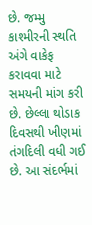છે. જમ્મુ કાશ્મીરની સ્થતિ અંગે વાકેફ કરાવવા માટે સમયની માંગ કરી છે. છેલ્લા થોડાક દિવસથી ખીણમાં તંગદિલી વધી ગઈ છે. આ સંદર્ભમાં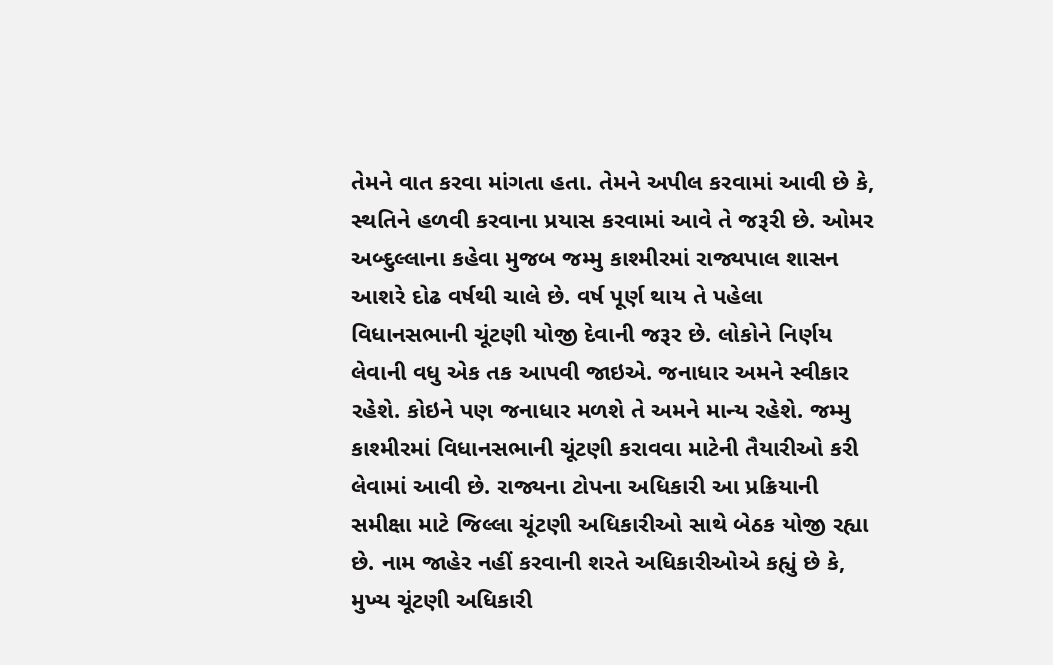તેમને વાત કરવા માંગતા હતા. તેમને અપીલ કરવામાં આવી છે કે, સ્થતિને હળવી કરવાના પ્રયાસ કરવામાં આવે તે જરૂરી છે. ઓમર અબ્દુલ્લાના કહેવા મુજબ જમ્મુ કાશ્મીરમાં રાજ્યપાલ શાસન આશરે દોઢ વર્ષથી ચાલે છે. વર્ષ પૂર્ણ થાય તે પહેલા વિધાનસભાની ચૂંટણી યોજી દેવાની જરૂર છે. લોકોને નિર્ણય લેવાની વધુ એક તક આપવી જાઇએ. જનાધાર અમને સ્વીકાર રહેશે. કોઇને પણ જનાધાર મળશે તે અમને માન્ય રહેશે. જમ્મુ કાશ્મીરમાં વિધાનસભાની ચૂંટણી કરાવવા માટેની તૈયારીઓ કરી લેવામાં આવી છે. રાજ્યના ટોપના અધિકારી આ પ્રક્રિયાની સમીક્ષા માટે જિલ્લા ચૂંટણી અધિકારીઓ સાથે બેઠક યોજી રહ્યા છે. નામ જાહેર નહીં કરવાની શરતે અધિકારીઓએ કહ્યું છે કે, મુખ્ય ચૂંટણી અધિકારી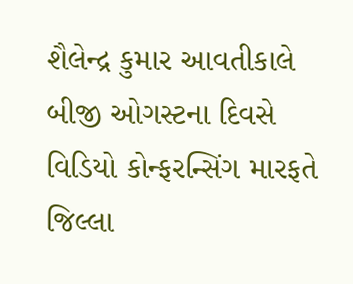શૈલેન્દ્ર કુમાર આવતીકાલે બીજી ઓગસ્ટના દિવસે વિડિયો કોન્ફરન્સિંગ મારફતે જિલ્લા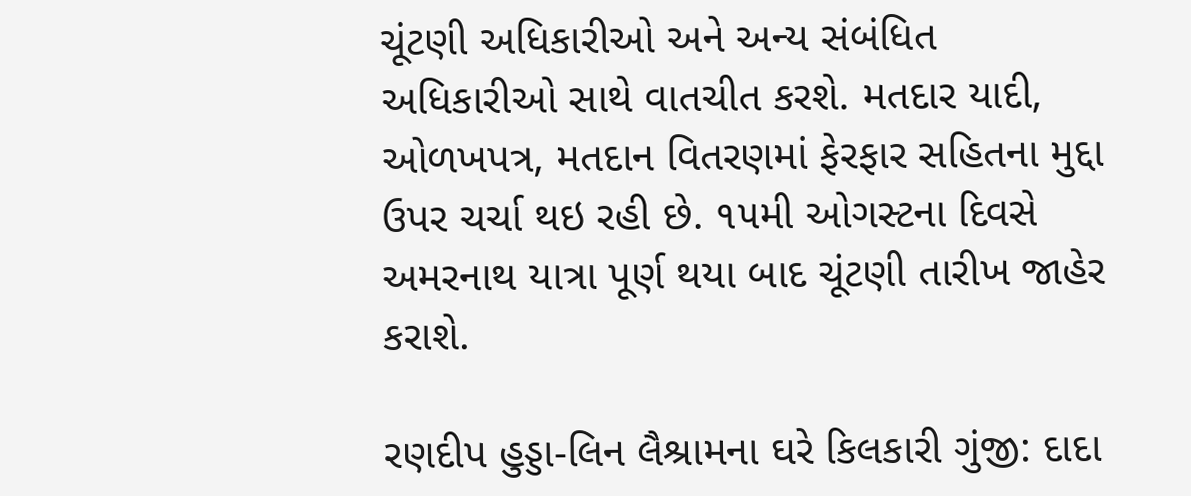ચૂંટણી અધિકારીઓ અને અન્ય સંબંધિત અધિકારીઓ સાથે વાતચીત કરશે. મતદાર યાદી, ઓળખપત્ર, મતદાન વિતરણમાં ફેરફાર સહિતના મુદ્દા ઉપર ચર્ચા થઇ રહી છે. ૧૫મી ઓગસ્ટના દિવસે અમરનાથ યાત્રા પૂર્ણ થયા બાદ ચૂંટણી તારીખ જાહેર કરાશે.

રણદીપ હુડ્ડા-લિન લૈશ્રામના ઘરે કિલકારી ગુંજી: દાદા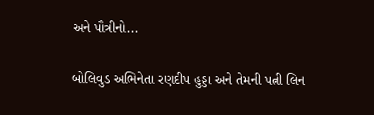અને પૌત્રીનો...

બોલિવુડ અભિનેતા રણદીપ હુડ્ડા અને તેમની પત્ની લિન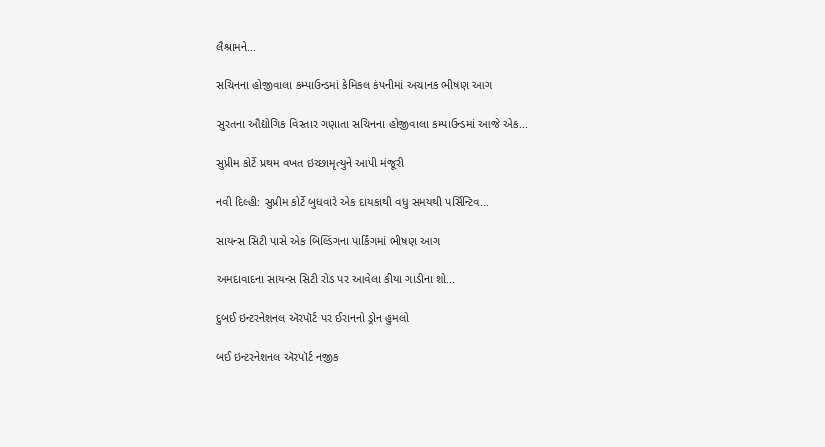લૈશ્રામને...

સચિનના હોજીવાલા કમ્પાઉન્ડમાં કેમિકલ કંપનીમાં અચાનક ભીષણ આગ

સુરતના ઔદ્યોગિક વિસ્તાર ગણાતા સચિનના હોજીવાલા કમ્પાઉન્ડમાં આજે એક...

સુપ્રીમ કોર્ટે પ્રથમ વખત ઇચ્છામૃત્યુને આપી મંજૂરી

નવી દિલ્હી: સુપ્રીમ કોર્ટે બુધવારે એક દાયકાથી વધુ સમયથી પર્સિન્ટિવ...

સાયન્સ સિટી પાસે એક બિલ્ડિંગના પાર્કિંગમાં ભીષણ આગ

અમદાવાદના સાયન્સ સિટી રોડ પર આવેલા કીયા ગાડીના શો...

દુબઈ ઇન્ટરનેશનલ ઍરપૉર્ટ પર ઈરાનનો ડ્રોન હુમલો

બઈ ઇન્ટરનેશનલ ઍરપૉર્ટ નજીક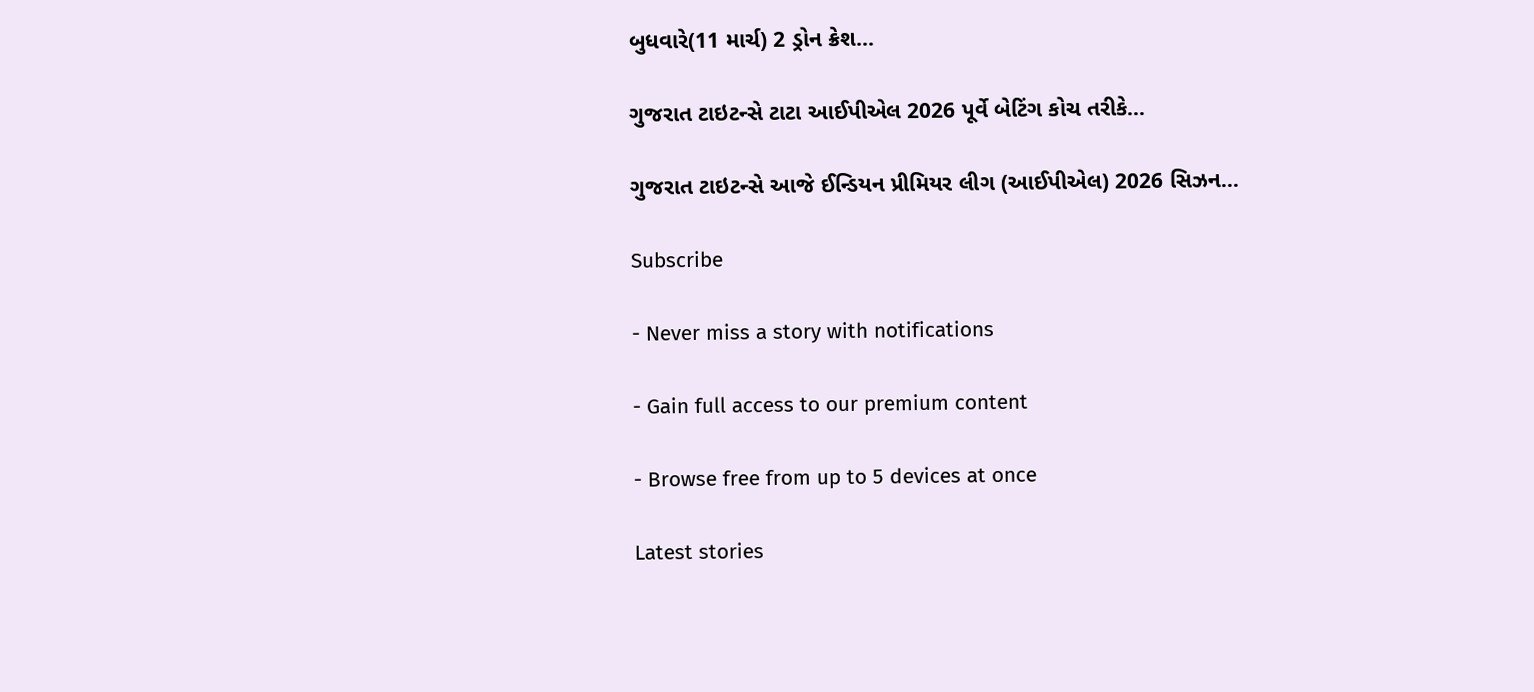બુધવારે(11 માર્ચ) 2 ડ્રોન ક્રેશ...

ગુજરાત ટાઇટન્સે ટાટા આઈપીએલ 2026 પૂર્વે બેટિંગ કોચ તરીકે...

ગુજરાત ટાઇટન્સે આજે ઈન્ડિયન પ્રીમિયર લીગ (આઈપીએલ) 2026 સિઝન...

Subscribe

- Never miss a story with notifications

- Gain full access to our premium content

- Browse free from up to 5 devices at once

Latest stories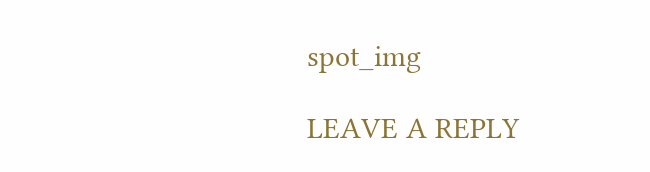spot_img

LEAVE A REPLY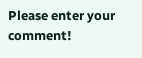Please enter your comment!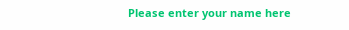Please enter your name here